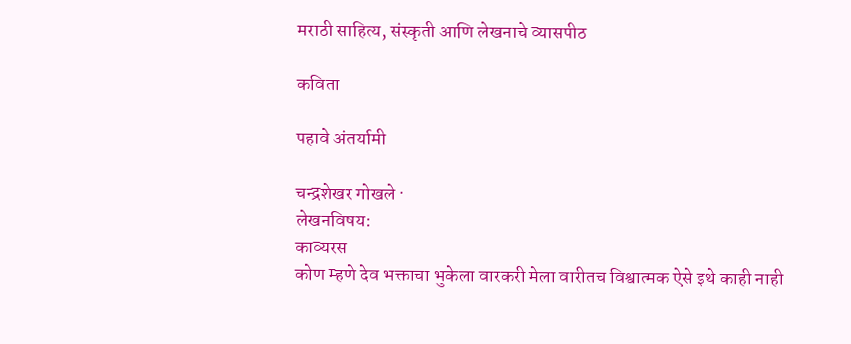मराठी साहित्य, संस्कृती आणि लेखनाचे व्यासपीठ

कविता

पहावे अंतर्यामी

चन्द्रशेखर गोखले ·
लेखनविषय:
काव्यरस
कोण म्हणे देव भक्ताचा भुकेला वारकरी मेला वारीतच विश्वात्मक ऐसे इथे काही नाही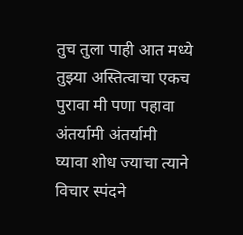तुच तुला पाही आत मध्ये तुझ्या अस्तित्वाचा एकच पुरावा मी पणा पहावा अंतर्यामी अंतर्यामी घ्यावा शोध ज्याचा त्याने विचार स्पंदने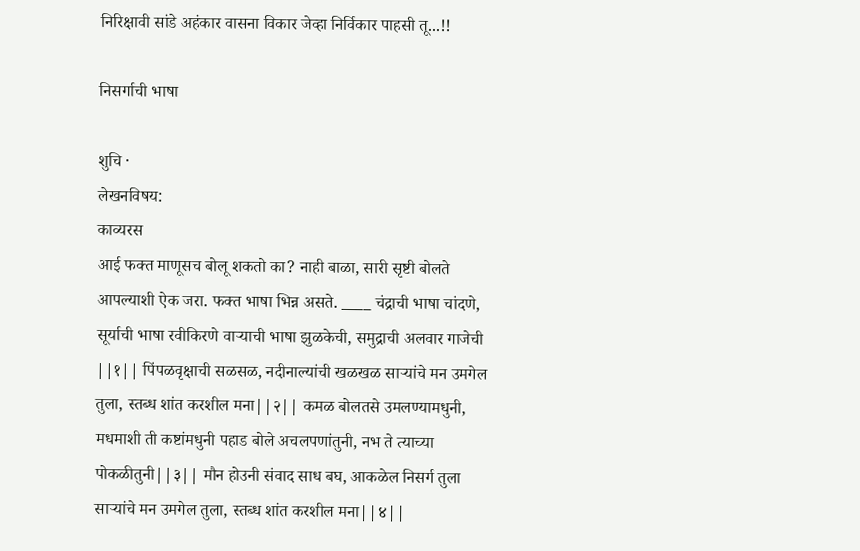निरिक्षावी सांडे अहंकार वासना विकार जेव्हा निर्विकार पाहसी तू...!!

निसर्गाची भाषा

शुचि ·
लेखनविषय:
काव्यरस
आई फक्त माणूसच बोलू शकतो का? नाही बाळा, सारी सृष्टी बोलते आपल्याशी ऐक जरा. फक्त भाषा भिन्न असते. ____ चंद्राची भाषा चांदणे, सूर्याची भाषा रवीकिरणे वार्‍याची भाषा झुळकेची, समुद्राची अलवार गाजेची ||१|| पिंपळवृक्षाची सळसळ, नदीनाल्यांची खळखळ सार्‍यांचे मन उमगेल तुला, स्तब्ध शांत करशील मना||२|| कमळ बोलतसे उमलण्यामधुनी, मधमाशी ती कष्टांमधुनी पहाड बोले अचलपणांतुनी, नभ ते त्याच्या पोकळीतुनी||३|| मौन होउनी संवाद साध बघ, आकळेल निसर्ग तुला सार्‍यांचे मन उमगेल तुला, स्तब्ध शांत करशील मना||४||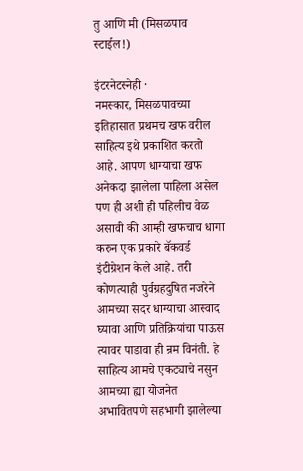तु आणि मी (मिसळपाव स्टाईल!)

इंटरनेटस्नेही ·
नमस्कार, मिसळपावच्या इतिहासात प्रथमच खफ वरील साहित्य इथे प्रकाशित करतो आहे. आपण धाग्याचा खफ अनेकदा झालेला पाहिला असेल पण ही अशी ही पहिलीच वेळ असावी की आम्ही खफचाच धागा करुन एक प्रकारे बॅकवर्ड इंटीग्रेशन केले आहे. तरी कोणत्याही पुर्वग्रहदुषित नजरेने आमच्या सदर धाग्याचा आस्वाद घ्यावा आणि प्रतिक्रियांचा पाऊस त्यावर पाडावा ही न्रम विनंती. हे साहित्य आमचे एकट्याचे नसुन आमच्या ह्या योजनेत अभावितपणे सहभागी झालेल्या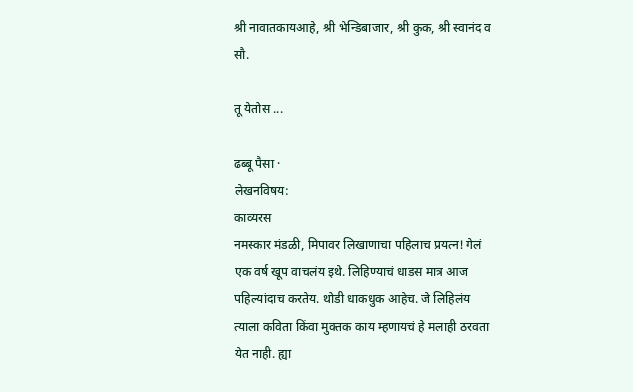श्री नावातकायआहे, श्री भेन्डिबाजार, श्री कुक, श्री स्वानंद व सौ.

तू येतोस ...

ढब्बू पैसा ·
लेखनविषय:
काव्यरस
नमस्कार मंडळी, मिपावर लिखाणाचा पहिलाच प्रयत्न! गेलं एक वर्ष खूप वाचलंय इथे. लिहिण्याचं धाडस मात्र आज पहिल्यांदाच करतेय. थोडी धाकधुक आहेच. जे लिहिलंय त्याला कविता किंवा मुक्तक काय म्हणायचं हे मलाही ठरवता येत नाही. ह्या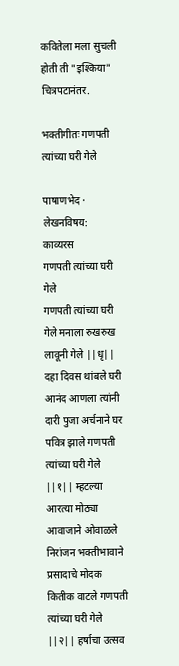कवितेला मला सुचली होती ती "इश्किया" चित्रपटानंतर.

भक्तीगीतः गणपती त्यांच्या घरी गेले

पाषाणभेद ·
लेखनविषय:
काव्यरस
गणपती त्यांच्या घरी गेले
गणपती त्यांच्या घरी गेले मनाला रुखरुख लावूनी गेले ||धृ|| दहा दिवस थांबले घरी आनंद आणला त्यांनी दारी पुजा अर्चनाने घर पवित्र झाले गणपती त्यांच्या घरी गेले ||१|| म्हटल्या आरत्या मोठ्या आवाजाने ओवाळले निरांजन भक्तीभावाने प्रसादाचे मोदक कितीक वाटले गणपती त्यांच्या घरी गेले ||२|| हर्षाचा उत्सव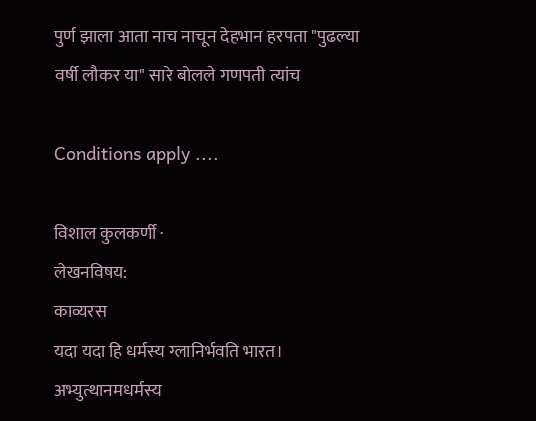पुर्ण झाला आता नाच नाचून देहभान हरपता "पुढल्या वर्षी लौकर या" सारे बोलले गणपती त्यांच

Conditions apply ....

विशाल कुलकर्णी ·
लेखनविषय:
काव्यरस
यदा यदा हि धर्मस्य ग्लानिर्भवति भारत। अभ्युत्थानमधर्मस्य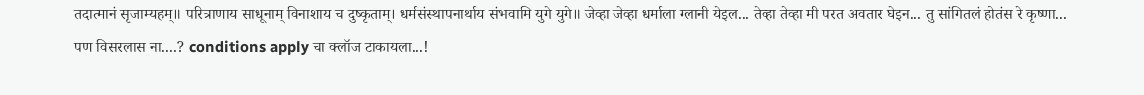तदात्मानं सृजाम्यहम्॥ परित्राणाय साधूनाम् विनाशाय च दुष्कृताम्। धर्मसंस्थापनार्थाय संभवामि युगे युगे॥ जेव्हा जेव्हा धर्माला ग्लानी येइल... तेव्हा तेव्हा मी परत अवतार घेइन... तु सांगितलं होतंस रे कृष्णा... पण विसरलास ना....? conditions apply चा क्लॉज टाकायला...!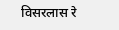विसरलास रे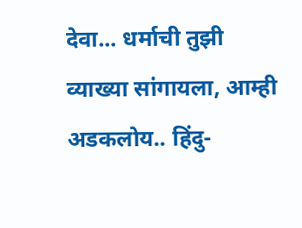देवा... धर्माची तुझी व्याख्या सांगायला, आम्ही अडकलोय.. हिंदु-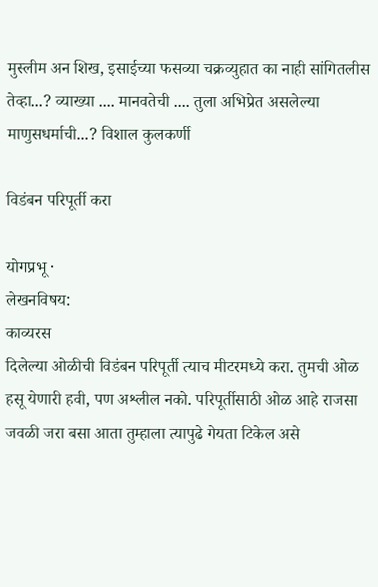मुस्लीम अन शिख, इसाईच्या फसव्या चक्रव्युहात का नाही सांगितलीस तेव्हा...? व्याख्या .... मानवतेची .... तुला अभिप्रेत असलेल्या माणुसधर्माची...? विशाल कुलकर्णी

विडंबन परिपूर्ती करा

योगप्रभू ·
लेखनविषय:
काव्यरस
दिलेल्या ओळीची विडंबन परिपूर्ती त्याच मीटरमध्ये करा. तुमची ओळ हसू येणारी हवी, पण अश्लील नको. परिपूर्तीसाठी ओळ आहे राजसा जवळी जरा बसा आता तुम्हाला त्यापुढे गेयता टिकेल असे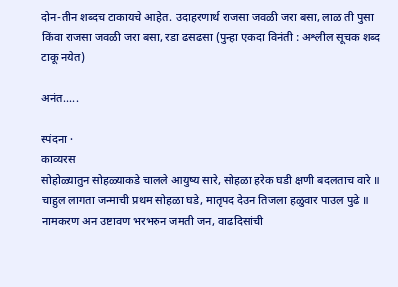दोन-तीन शब्दच टाकायचे आहेत. उदाहरणार्थ राजसा जवळी जरा बसा, लाळ ती पुसा किंवा राजसा जवळी जरा बसा, रडा ढसढसा (पुन्हा एकदा विनंती : अश्लील सूचक शब्द टाकू नयेत)

अनंत.....

स्पंदना ·
काव्यरस
सोहोळ्यातुन सोहळ्याकडे चालले आयुष्य सारे, सोहळा हरेक घडी क्षणी बदलताच वारे ॥ चाहुल लागता जन्माची प्रथम सोहळा घडे, मातृपद देउन तिजला हळुवार पाउल पुढे ॥ नामकरण अन उष्टावण भरभरुन जमती जन, वाढदिसांची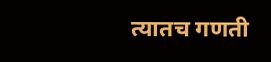त्यातच गणती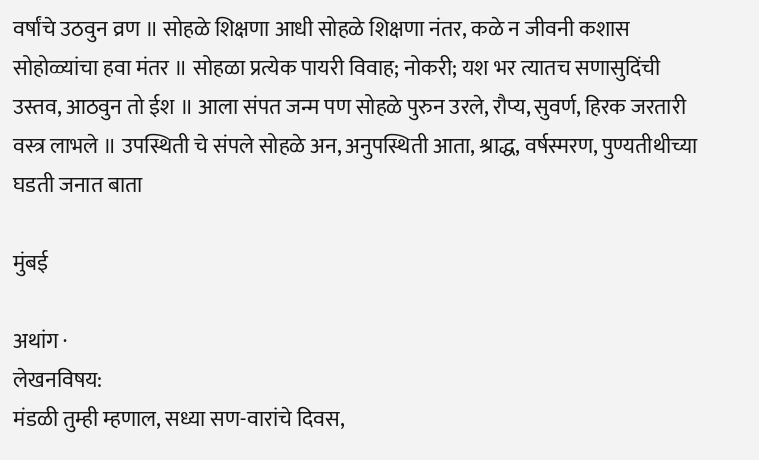वर्षांचे उठवुन व्रण ॥ सोहळे शिक्षणा आधी सोहळे शिक्षणा नंतर, कळे न जीवनी कशास सोहोळ्यांचा हवा मंतर ॥ सोहळा प्रत्येक पायरी विवाह; नोकरी; यश भर त्यातच सणासुदिंची उस्तव, आठवुन तो ईश ॥ आला संपत जन्म पण सोहळे पुरुन उरले, रौप्य, सुवर्ण, हिरक जरतारी वस्त्र लाभले ॥ उपस्थिती चे संपले सोहळे अन, अनुपस्थिती आता, श्राद्ध, वर्षस्मरण, पुण्यतीथीच्या घडती जनात बाता

मुंबई

अथांग ·
लेखनविषय:
मंडळी तुम्ही म्हणाल, सध्या सण-वारांचे दिवस,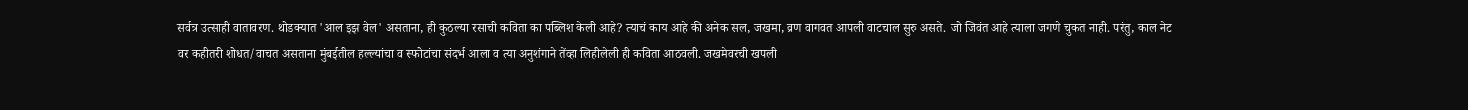सर्वत्र उत्साही वातावरण. थोडक्यात 'आल इझ वेल' असताना, ही कुठल्या रसाची कविता का पब्लिश केली आहे? त्याचं काय आहे की अनेक सल, जखमा, व्रण वागवत आपली वाटचाल सुरु असते. जो जिवंत आहे त्याला जगणे चुकत नाही. परंतु, काल नेट वर कहीतरी शोधत/वाचत असताना मुंबईतील हल्ल्यांचा व स्फोटांचा संदर्भ आला व त्या अनुशंगाने तेंव्हा लिहीलेली ही कविता आठवली. जखमेवरची खपली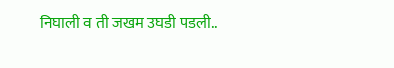निघाली व ती जखम उघडी पडली..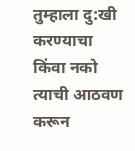तुम्हाला दु:खी करण्याचा किंवा नको त्याची आठवण करून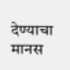देण्याचा मानस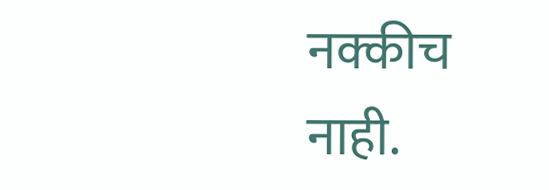नक्कीच नाही.